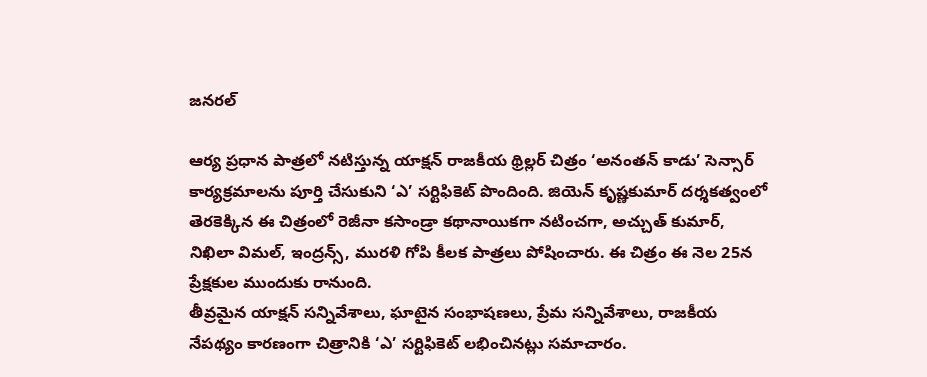జనరల్

ఆర్య ప్రధాన పాత్రలో నటిస్తున్న యాక్షన్ రాజకీయ థ్రిల్లర్ చిత్రం ‘అనంతన్ కాడు’ సెన్సార్ కార్యక్రమాలను పూర్తి చేసుకుని ‘ఎ’ సర్టిఫికెట్ పొందింది. జియెన్ కృష్ణకుమార్ దర్శకత్వంలో తెరకెక్కిన ఈ చిత్రంలో రెజీనా కసాండ్రా కథానాయికగా నటించగా, అచ్చుత్ కుమార్, నిఖిలా విమల్, ఇంద్రన్స్, మురళి గోపి కీలక పాత్రలు పోషించారు. ఈ చిత్రం ఈ నెల 25న ప్రేక్షకుల ముందుకు రానుంది.
తీవ్రమైన యాక్షన్ సన్నివేశాలు, ఘాటైన సంభాషణలు, ప్రేమ సన్నివేశాలు, రాజకీయ నేపథ్యం కారణంగా చిత్రానికి ‘ఎ’ సర్టిఫికెట్ లభించినట్లు సమాచారం.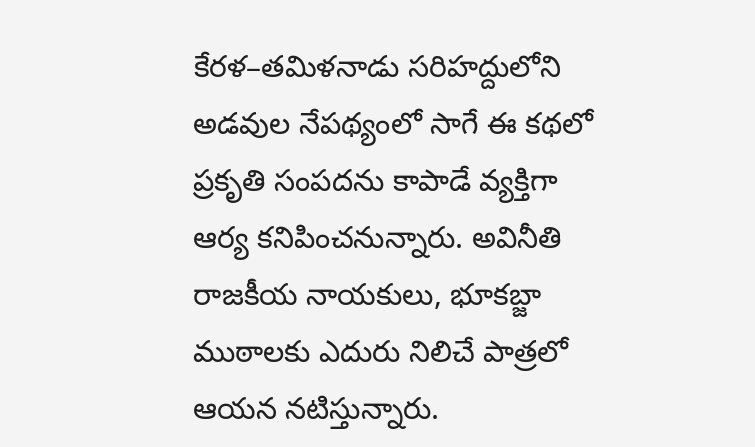కేరళ–తమిళనాడు సరిహద్దులోని అడవుల నేపథ్యంలో సాగే ఈ కథలో ప్రకృతి సంపదను కాపాడే వ్యక్తిగా ఆర్య కనిపించనున్నారు. అవినీతి రాజకీయ నాయకులు, భూకబ్జా ముఠాలకు ఎదురు నిలిచే పాత్రలో ఆయన నటిస్తున్నారు.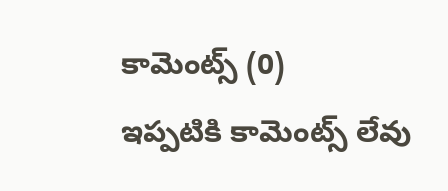కామెంట్స్ (0)
ఇప్పటికి కామెంట్స్ లేవు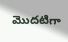మొదటిగా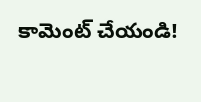కామెంట్ చేయండి!